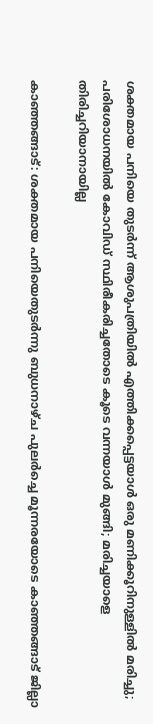ശക്തമായ പനിയെ തുടർന്ന് ആശുപത്രിയിൽ എത്തിക്കപ്പെട്ടയാൾ ഒരു മണിക്കൂറിനുള്ളിൽ മരിച്ചു; പരിശോധനയിൽ കോവിഡ് സ്ഥിരീകരിച്ചതോടെ കൂടെ വന്നയാൾ മുങ്ങി; മരിച്ചയാളെ തിരിച്ചറിയാനായില്ല

കാഞ്ഞങ്ങാട്: ശക്തമായ പനിയെതുടർന്നു ബുധനാഴ്ച പുലർച്ചെ മൂന്നരയോടെ കാഞ്ഞങ്ങാട് ജില്ലാ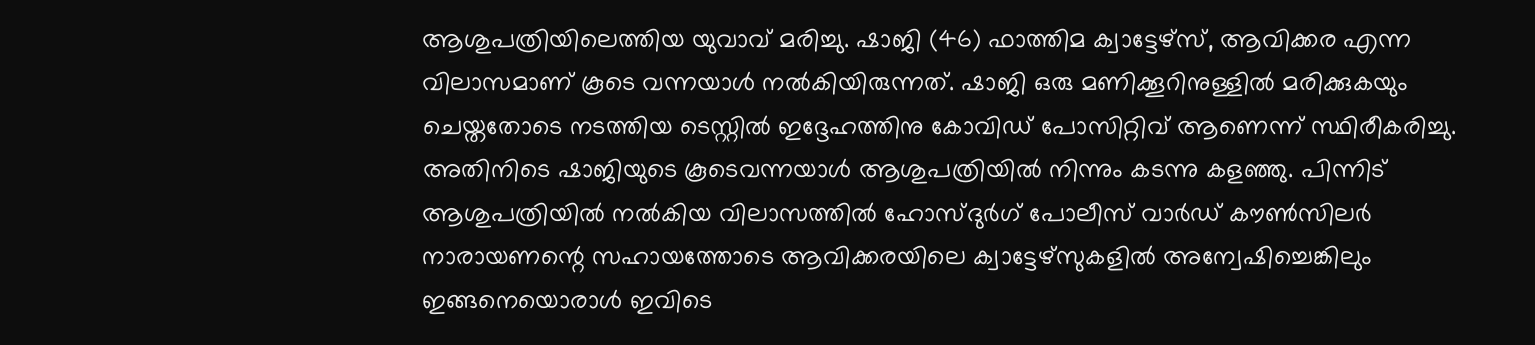ആശുപത്രിയിലെത്തിയ യുവാവ് മരിച്ചു. ഷാജി (46) ഫാത്തിമ ക്വാട്ടേഴ്സ്, ആവിക്കര എന്ന വിലാസമാണ് കൂടെ വന്നയാൾ നൽകിയിരുന്നത്. ഷാജി ഒരു മണിക്കൂറിനുള്ളിൽ മരിക്കുകയും ചെയ്തതോടെ നടത്തിയ ടെസ്റ്റിൽ ഇദ്ദേഹത്തിനു കോവിഡ് പോസിറ്റിവ് ആണെന്ന് സ്ഥിരീകരിച്ചു.
അതിനിടെ ഷാജിയുടെ കൂടെവന്നയാൾ ആശുപത്രിയിൽ നിന്നും കടന്നു കളഞ്ഞു. പിന്നിട് ആശുപത്രിയിൽ നൽകിയ വിലാസത്തിൽ ഹോസ്ദുർഗ് പോലീസ് വാർഡ് കൗൺസിലർ നാരായണന്റെ സഹായത്തോടെ ആവിക്കരയിലെ ക്വാട്ടേഴ്സുകളിൽ അന്വേഷിച്ചെങ്കിലും ഇങ്ങനെയൊരാൾ ഇവിടെ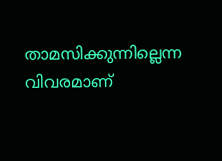താമസിക്കുന്നില്ലെന്ന വിവരമാണ്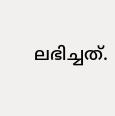ലഭിച്ചത്.